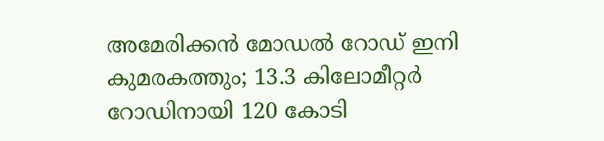അമേരിക്കൻ മോഡൽ റോഡ് ഇനി കുമരകത്തും; 13.3 കിലോമീറ്റർ റോഡിനായി 120 കോടി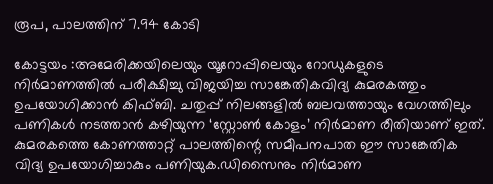രൂപ, പാലത്തിന് 7.94 കോടി

കോട്ടയം :അമേരിക്കയിലെയും യൂറോപ്പിലെയും റോഡുകളുടെ നിർമാണത്തിൽ പരീക്ഷിച്ചു വിജയിച്ച സാങ്കേതികവിദ്യ കുമരകത്തും ഉപയോഗിക്കാൻ കിഫ്ബി. ചതുപ്പ് നിലങ്ങളിൽ ബലവത്തായും വേഗത്തിലും പണികൾ നടത്താൻ കഴിയുന്ന ‘സ്റ്റോൺ കോളം’ നിർമാണ രീതിയാണ് ഇത്. കുമരകത്തെ കോണത്താറ്റ് പാലത്തിന്റെ സമീപനപാത ഈ സാങ്കേതിക വിദ്യ ഉപയോഗിച്ചാകും പണിയുക.ഡിസൈനും നിർമാണ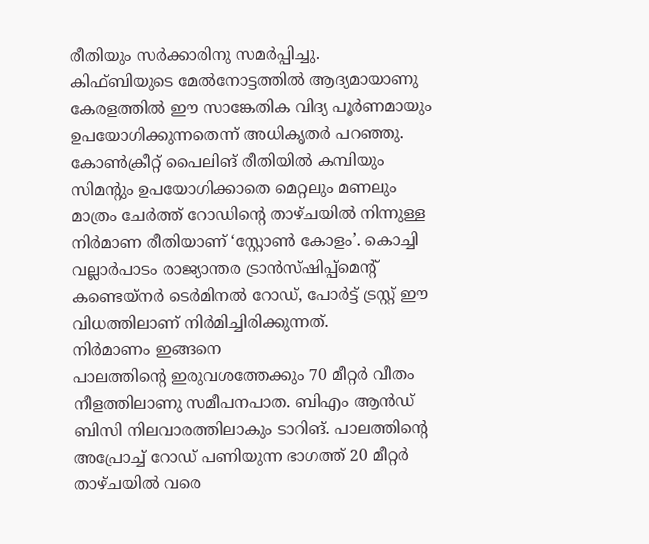രീതിയും സർക്കാരിനു സമർപ്പിച്ചു.
കിഫ്ബിയുടെ മേൽനോട്ടത്തിൽ ആദ്യമായാണു കേരളത്തിൽ ഈ സാങ്കേതിക വിദ്യ പൂർണമായും ഉപയോഗിക്കുന്നതെന്ന് അധികൃതർ പറഞ്ഞു. കോൺക്രീറ്റ് പൈലിങ് രീതിയിൽ കമ്പിയും സിമന്റും ഉപയോഗിക്കാതെ മെറ്റലും മണലും മാത്രം ചേർത്ത് റോഡിന്റെ താഴ്ചയിൽ നിന്നുള്ള നിർമാണ രീതിയാണ് ‘സ്റ്റോൺ കോളം’. കൊച്ചി വല്ലാർപാടം രാജ്യാന്തര ട്രാൻസ്ഷിപ്പ്മെന്റ് കണ്ടെയ്നർ ടെർമിനൽ റോഡ്, പോർട്ട് ട്രസ്റ്റ് ഈ വിധത്തിലാണ് നിർമിച്ചിരിക്കുന്നത്.
നിർമാണം ഇങ്ങനെ
പാലത്തിന്റെ ഇരുവശത്തേക്കും 70 മീറ്റർ വീതം നീളത്തിലാണു സമീപനപാത. ബിഎം ആൻഡ് ബിസി നിലവാരത്തിലാകും ടാറിങ്. പാലത്തിന്റെ അപ്രോച്ച് റോഡ് പണിയുന്ന ഭാഗത്ത് 20 മീറ്റർ താഴ്ചയിൽ വരെ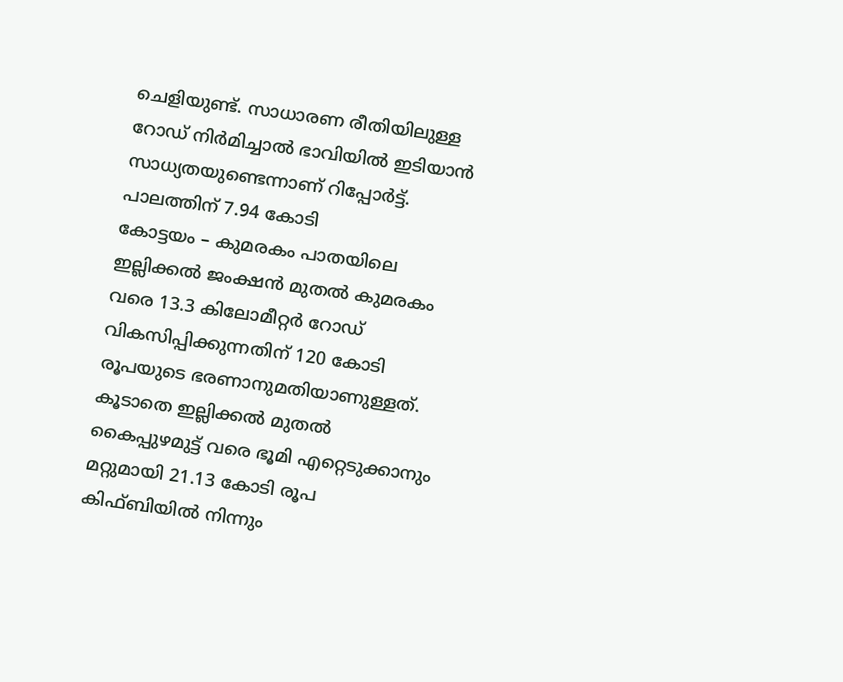ചെളിയുണ്ട്. സാധാരണ രീതിയിലുള്ള റോഡ് നിർമിച്ചാൽ ഭാവിയിൽ ഇടിയാൻ സാധ്യതയുണ്ടെന്നാണ് റിപ്പോർട്ട്.
പാലത്തിന് 7.94 കോടി
കോട്ടയം – കുമരകം പാതയിലെ ഇല്ലിക്കൽ ജംക്ഷൻ മുതൽ കുമരകം വരെ 13.3 കിലോമീറ്റർ റോഡ് വികസിപ്പിക്കുന്നതിന് 120 കോടി രൂപയുടെ ഭരണാനുമതിയാണുള്ളത്. കൂടാതെ ഇല്ലിക്കൽ മുതൽ കൈപ്പുഴമുട്ട് വരെ ഭൂമി എറ്റെടുക്കാനും മറ്റുമായി 21.13 കോടി രൂപ കിഫ്ബിയിൽ നിന്നും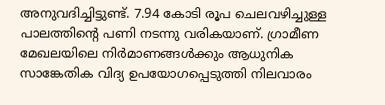അനുവദിച്ചിട്ടുണ്ട്. 7.94 കോടി രൂപ ചെലവഴിച്ചുള്ള പാലത്തിന്റെ പണി നടന്നു വരികയാണ്. ഗ്രാമീണ മേഖലയിലെ നിർമാണങ്ങൾക്കും ആധുനിക സാങ്കേതിക വിദ്യ ഉപയോഗപ്പെടുത്തി നിലവാരം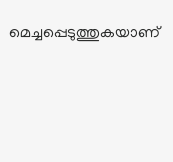മെച്ചപ്പെടുത്തുകയാണ്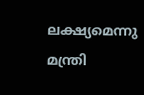ലക്ഷ്യമെന്നു മന്ത്രി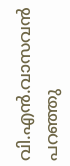വി.എൻ.വാസവൻ പറഞ്ഞു